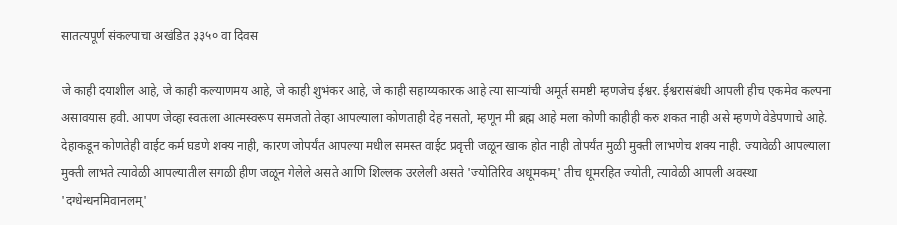सातत्यपूर्ण संकल्पाचा अखंडित ३३५० वा दिवस

जे काही दयाशील आहे, जे काही कल्याणमय आहे, जे काही शुभंकर आहे, जे काही सहाय्यकारक आहे त्या साऱ्यांची अमूर्त समष्टी म्हणजेच ईश्वर. ईश्वरासंबंधी आपली हीच एकमेव कल्पना असावयास हवी. आपण जेव्हा स्वतःला आत्मस्वरूप समजतो तेव्हा आपल्याला कोणताही देह नसतो, म्हणून मी ब्रह्म आहे मला कोणी काहीही करु शकत नाही असे म्हणणे वेडेपणाचे आहे. देहाकडून कोणतेही वाईट कर्म घडणे शक्य नाही, कारण जोपर्यंत आपल्या मधील समस्त वाईट प्रवृत्ती जळून खाक होत नाही तोपर्यंत मुळी मुक्ती लाभणेच शक्य नाही. ज्यावेळी आपल्याला मुक्ती लाभते त्यावेळी आपल्यातील सगळी हीण जळून गेलेले असते आणि शिल्लक उरलेली असते 'ज्योतिरिव अधूमकम्' तीच धूमरहित ज्योती, त्यावेळी आपली अवस्था 'दग्धेन्धनमिवानलम्'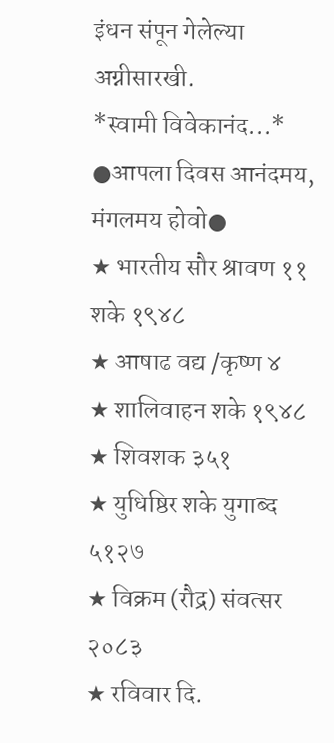इंधन संपून गेलेल्या अग्नीसारखी.
*स्वामी विवेकानंद...*
●आपला दिवस आनंदमय, मंगलमय होवो●
★ भारतीय सौर श्रावण ११ शके १९४८
★ आषाढ वद्य /कृष्ण ४
★ शालिवाहन शके १९४८
★ शिवशक ३५१
★ युधिष्ठिर शके युगाब्द ५१२७
★ विक्रम (रौद्र) संवत्सर २०८३
★ रविवार दि.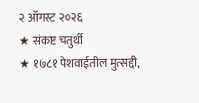२ ऑगस्ट २०२६
★ संकष्ट चतुर्थी
★ १७८१ पेशवाईतील मुत्सद्दी,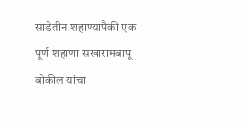साडेतीन शहाण्यापैकी एक पूर्ण शहाणा सखारामबापू बोकील यांचा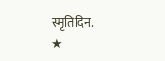स्मृतिदिन.
★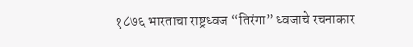१८७६ भारताचा राष्ट्रध्वज “तिरंगा” ध्वजाचे रचनाकार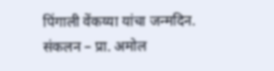पिंगाली वेंकय्या यांचा जन्मदिन.
संकलन – प्रा. अमोल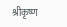श्रीकृष्ण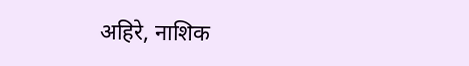अहिरे, नाशिक